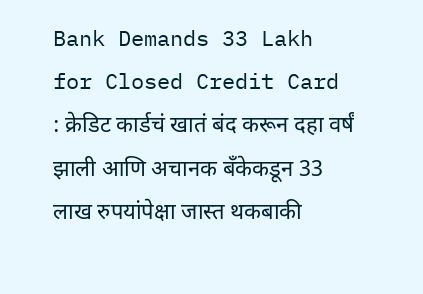Bank Demands 33 Lakh for Closed Credit Card : क्रेडिट कार्डचं खातं बंद करून दहा वर्षं झाली आणि अचानक बँकेकडून 33 लाख रुपयांपेक्षा जास्त थकबाकी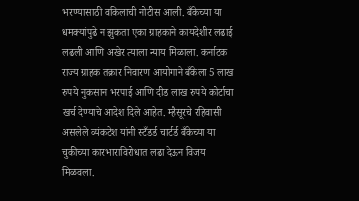भरण्यासाठी वकिलाची नोटीस आली. बँकेच्या या धमक्यांपुढे न झुकता एका ग्राहकाने कायदेशीर लढाई लढली आणि अखेर त्याला न्याय मिळाला. कर्नाटक राज्य ग्राहक तक्रार निवारण आयोगाने बँकेला 5 लाख रुपये नुकसान भरपाई आणि दीड लाख रुपये कोर्टाचा खर्च देण्याचे आदेश दिले आहेत. म्हैसूरचे रहिवासी असलेले व्यंकटेश यांनी स्टँडर्ड चार्टर्ड बँकेच्या या चुकीच्या कारभाराविरोधात लढा देऊन विजय मिळवला.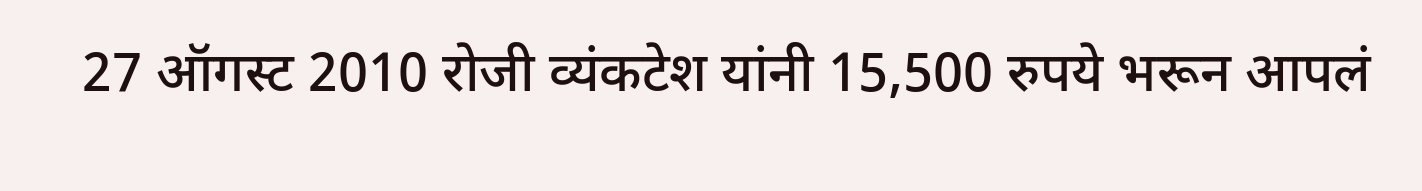27 ऑगस्ट 2010 रोजी व्यंकटेश यांनी 15,500 रुपये भरून आपलं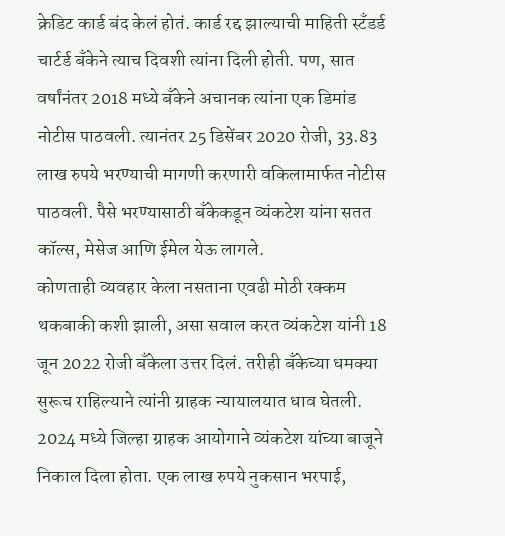क्रेडिट कार्ड बंद केलं होतं. कार्ड रद्द झाल्याची माहिती स्टँडर्ड चार्टर्ड बँकेने त्याच दिवशी त्यांना दिली होती. पण, सात वर्षांनंतर 2018 मध्ये बँकेने अचानक त्यांना एक डिमांड नोटीस पाठवली. त्यानंतर 25 डिसेंबर 2020 रोजी, 33.83 लाख रुपये भरण्याची मागणी करणारी वकिलामार्फत नोटीस पाठवली. पैसे भरण्यासाठी बँकेकडून व्यंकटेश यांना सतत कॉल्स, मेसेज आणि ईमेल येऊ लागले.
कोणताही व्यवहार केला नसताना एवढी मोठी रक्कम थकबाकी कशी झाली, असा सवाल करत व्यंकटेश यांनी 18 जून 2022 रोजी बँकेला उत्तर दिलं. तरीही बँकेच्या धमक्या सुरूच राहिल्याने त्यांनी ग्राहक न्यायालयात धाव घेतली.
2024 मध्ये जिल्हा ग्राहक आयोगाने व्यंकटेश यांच्या बाजूने निकाल दिला होता. एक लाख रुपये नुकसान भरपाई,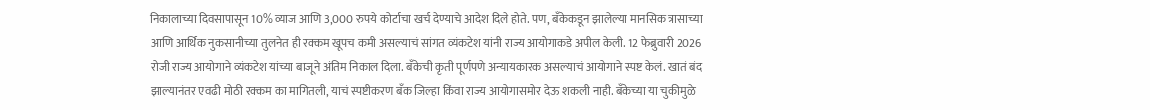निकालाच्या दिवसापासून 10% व्याज आणि 3,000 रुपये कोर्टाचा खर्च देण्याचे आदेश दिले होते. पण, बँकेकडून झालेल्या मानसिक त्रासाच्या आणि आर्थिक नुकसानीच्या तुलनेत ही रक्कम खूपच कमी असल्याचं सांगत व्यंकटेश यांनी राज्य आयोगाकडे अपील केली. 12 फेब्रुवारी 2026 रोजी राज्य आयोगाने व्यंकटेश यांच्या बाजूने अंतिम निकाल दिला. बँकेची कृती पूर्णपणे अन्यायकारक असल्याचं आयोगाने स्पष्ट केलं. खातं बंद झाल्यानंतर एवढी मोठी रक्कम का मागितली, याचं स्पष्टीकरण बँक जिल्हा किंवा राज्य आयोगासमोर देऊ शकली नाही. बँकेच्या या चुकीमुळे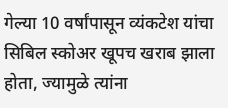गेल्या 10 वर्षांपासून व्यंकटेश यांचा सिबिल स्कोअर खूपच खराब झाला होता, ज्यामुळे त्यांना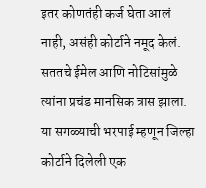इतर कोणतंही कर्ज घेता आलं नाही, असंही कोर्टाने नमूद केलं. सततचे ईमेल आणि नोटिसांमुळे त्यांना प्रचंड मानसिक त्रास झाला. या सगळ्याची भरपाई म्हणून जिल्हा कोर्टाने दिलेली एक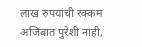लाख रुपयांची रक्कम अजिबात पुरेशी नाही,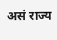असं राज्य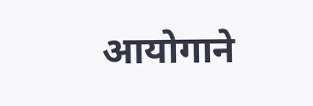आयोगाने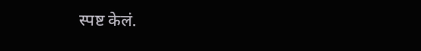स्पष्ट केलं.